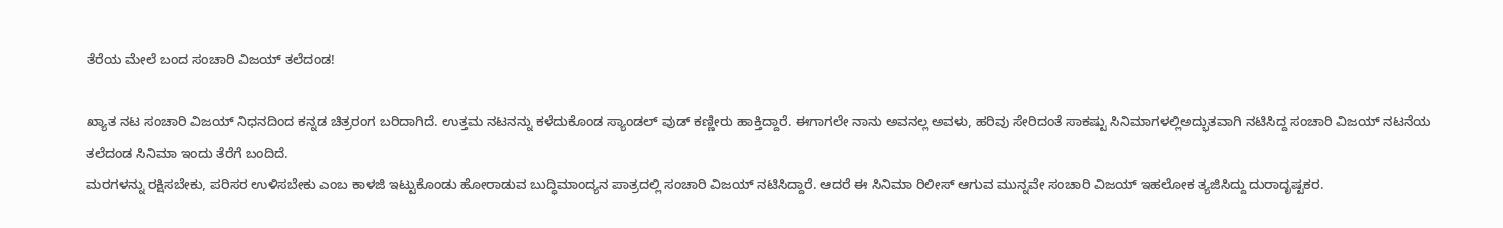ತೆರೆಯ ಮೇಲೆ ಬಂದ ಸಂಚಾರಿ ವಿಜಯ್ ತಲೆದಂಡ!

ಖ್ಯಾತ ನಟ ಸಂಚಾರಿ ವಿಜಯ್ ನಿಧನದಿಂದ ಕನ್ನಡ ಚಿತ್ರರಂಗ ಬರಿದಾಗಿದೆ. ಉತ್ತಮ ನಟನನ್ನು ಕಳೆದುಕೊಂಡ ಸ್ಯಾಂಡಲ್ ವುಡ್ ಕಣ್ಣೀರು ಹಾಕ್ತಿದ್ದಾರೆ. ಈಗಾಗಲೇ ನಾನು ಅವನಲ್ಲ ಅವಳು, ಹರಿವು ಸೇರಿದಂತೆ ಸಾಕಷ್ಟು ಸಿನಿಮಾಗಳಲ್ಲಿಅದ್ಭುತವಾಗಿ ನಟಿಸಿದ್ದ ಸಂಚಾರಿ ವಿಜಯ್ ನಟನೆಯ ತಲೆದಂಡ ಸಿನಿಮಾ ಇಂದು ತೆರೆಗೆ ಬಂದಿದೆ.
ಮರಗಳನ್ನು ರಕ್ಷಿಸಬೇಕು, ಪರಿಸರ ಉಳಿಸಬೇಕು ಎಂಬ ಕಾಳಜಿ ಇಟ್ಟುಕೊಂಡು ಹೋರಾಡುವ ಬುದ್ಧಿಮಾಂದ್ಯನ ಪಾತ್ರದಲ್ಲಿ ಸಂಚಾರಿ ವಿಜಯ್ ನಟಿಸಿದ್ದಾರೆ. ಆದರೆ ಈ ಸಿನಿಮಾ ರಿಲೀಸ್ ಆಗುವ ಮುನ್ನವೇ ಸಂಚಾರಿ ವಿಜಯ್ ಇಹಲೋಕ ತ್ಯಜಿಸಿದ್ದು ದುರಾದೃಷ್ಟಕರ.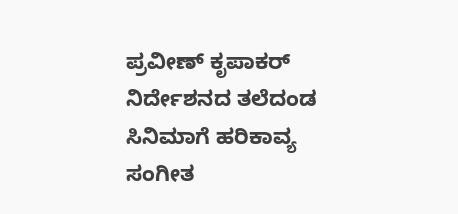ಪ್ರವೀಣ್ ಕೃಪಾಕರ್ ನಿರ್ದೇಶನದ ತಲೆದಂಡ ಸಿನಿಮಾಗೆ ಹರಿಕಾವ್ಯ ಸಂಗೀತ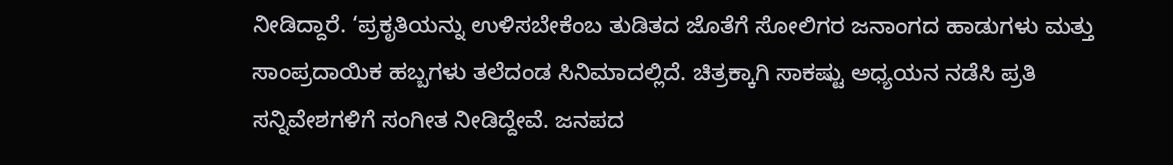ನೀಡಿದ್ದಾರೆ. ‘ಪ್ರಕೃತಿಯನ್ನು ಉಳಿಸಬೇಕೆಂಬ ತುಡಿತದ ಜೊತೆಗೆ ಸೋಲಿಗರ ಜನಾಂಗದ ಹಾಡುಗಳು ಮತ್ತು ಸಾಂಪ್ರದಾಯಿಕ ಹಬ್ಬಗಳು ತಲೆದಂಡ ಸಿನಿಮಾದಲ್ಲಿದೆ. ಚಿತ್ರಕ್ಕಾಗಿ ಸಾಕಷ್ಟು ಅಧ್ಯಯನ ನಡೆಸಿ ಪ್ರತಿ ಸನ್ನಿವೇಶಗಳಿಗೆ ಸಂಗೀತ ನೀಡಿದ್ದೇವೆ. ಜನಪದ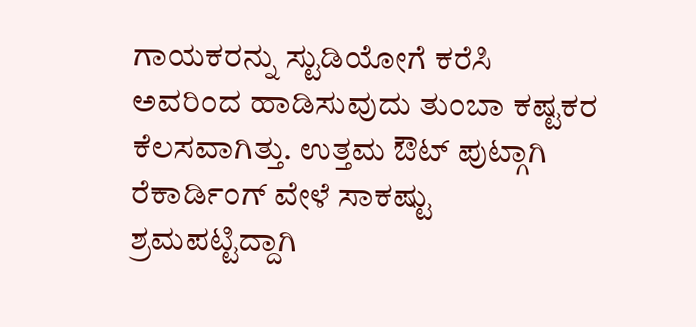ಗಾಯಕರನ್ನು ಸ್ಟುಡಿಯೋಗೆ ಕರೆಸಿ ಅವರಿಂದ ಹಾಡಿಸುವುದು ತುಂಬಾ ಕಷ್ಟಕರ ಕೆಲಸವಾಗಿತ್ತು. ಉತ್ತಮ ಔಟ್ ಪುಟ್ಗಾಗಿ ರೆಕಾರ್ಡಿಂಗ್ ವೇಳೆ ಸಾಕಷ್ಟು ಶ್ರಮಪಟ್ಟಿದ್ದಾಗಿ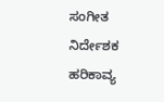ಸಂಗೀತ ನಿರ್ದೇಶಕ ಹರಿಕಾವ್ಯ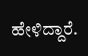ಹೇಳಿದ್ದಾರೆ.